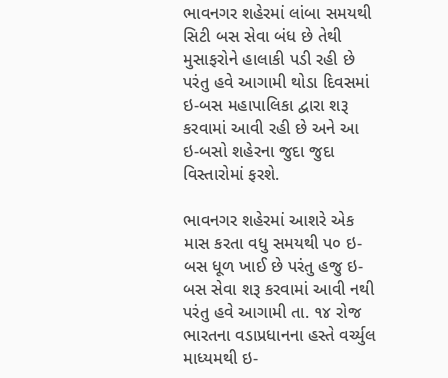ભાવનગર શહેરમાં લાંબા સમયથી સિટી બસ સેવા બંધ છે તેથી મુસાફરોને હાલાકી પડી રહી છે પરંતુ હવે આગામી થોડા દિવસમાં ઇ-બસ મહાપાલિકા દ્વારા શરૂ કરવામાં આવી રહી છે અને આ ઇ-બસો શહેરના જુદા જુદા વિસ્તારોમાં ફરશે.

ભાવનગર શહેરમાં આશરે એક માસ કરતા વધુ સમયથી પ૦ ઇ-બસ ધૂળ ખાઈ છે પરંતુ હજુ ઇ-બસ સેવા શરૂ કરવામાં આવી નથી પરંતુ હવે આગામી તા. ૧૪ રોજ ભારતના વડાપ્રધાનના હસ્તે વર્ચ્યુલ માધ્યમથી ઇ-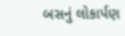બસનું લોકાર્પણ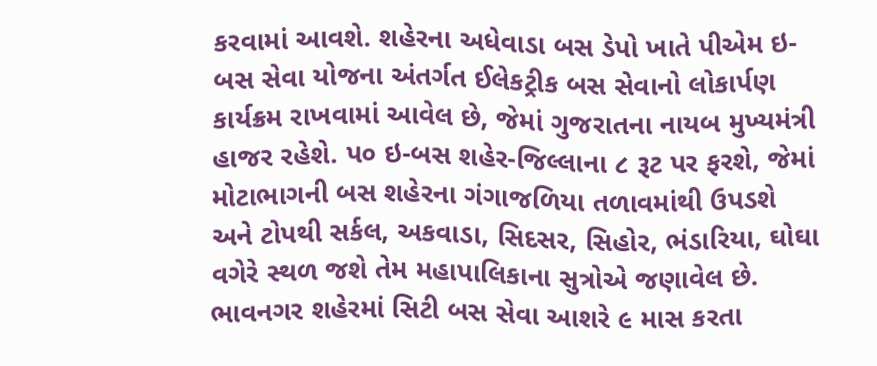કરવામાં આવશે. શહેરના અધેવાડા બસ ડેપો ખાતે પીએમ ઇ-બસ સેવા યોજના અંતર્ગત ઈલેકટ્રીક બસ સેવાનો લોકાર્પણ કાર્યક્રમ રાખવામાં આવેલ છે, જેમાં ગુજરાતના નાયબ મુખ્યમંત્રી હાજર રહેશે. પ૦ ઇ-બસ શહેર-જિલ્લાના ૮ રૂટ પર ફરશે, જેમાં મોટાભાગની બસ શહેરના ગંગાજળિયા તળાવમાંથી ઉપડશે અને ટોપથી સર્કલ, અકવાડા, સિદસર, સિહોર, ભંડારિયા, ઘોઘા વગેરે સ્થળ જશે તેમ મહાપાલિકાના સુત્રોએ જણાવેલ છે.
ભાવનગર શહેરમાં સિટી બસ સેવા આશરે ૯ માસ કરતા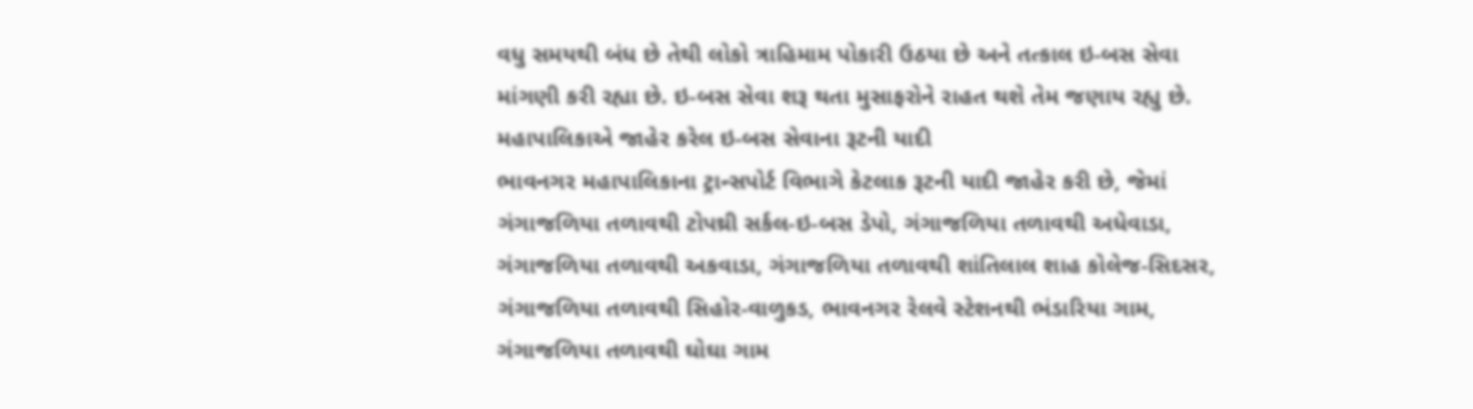વધુ સમયથી બંધ છે તેથી લોકો ત્રાહિમામ પોકારી ઉઠયા છે અને તત્કાલ ઇ-બસ સેવા માંગણી કરી રહ્યા છે. ઇ-બસ સેવા શરૂ થતા મુસાફરોને રાહત થશે તેમ જણાય રહ્યુ છે.
મહાપાલિકાએ જાહેર કરેલ ઇ-બસ સેવાના રૂટની યાદી
ભાવનગર મહાપાલિકાના ટ્રાન્સપોર્ટ વિભાગે કેટલાક રૂટની યાદી જાહેર કરી છે, જેમાં ગંગાજળિયા તળાવથી ટોપથ્રી સર્કલ-ઇ-બસ ડેપો, ગંગાજળિયા તળાવથી અધેવાડા, ગંગાજળિયા તળાવથી અકવાડા, ગંગાજળિયા તળાવથી શાંતિલાલ શાહ કોલેજ-સિદસર, ગંગાજળિયા તળાવથી સિહોર-વાળુકડ, ભાવનગર રેલવે સ્ટેશનથી ભંડારિયા ગામ, ગંગાજળિયા તળાવથી ઘોઘા ગામ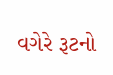વગેરે રૂટનો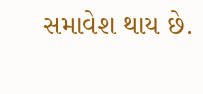સમાવેશ થાય છે.